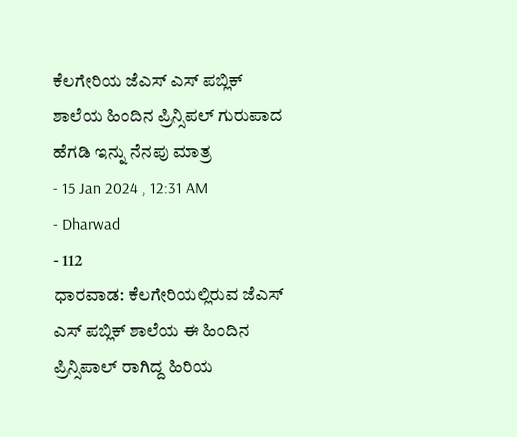ಕೆಲಗೇರಿಯ ಜೆಎಸ್ ಎಸ್ ಪಬ್ಲಿಕ್ ಶಾಲೆಯ ಹಿಂದಿನ ಪ್ರಿನ್ಸಿಪಲ್ ಗುರುಪಾದ ಹೆಗಡಿ ಇನ್ನು ನೆನಪು ಮಾತ್ರ
- 15 Jan 2024 , 12:31 AM
- Dharwad
- 112
ಧಾರವಾಡ: ಕೆಲಗೇರಿಯಲ್ಲಿರುವ ಜೆಎಸ್ ಎಸ್ ಪಬ್ಲಿಕ್ ಶಾಲೆಯ ಈ ಹಿಂದಿನ ಪ್ರಿನ್ಸಿಪಾಲ್ ರಾಗಿದ್ದ ಹಿರಿಯ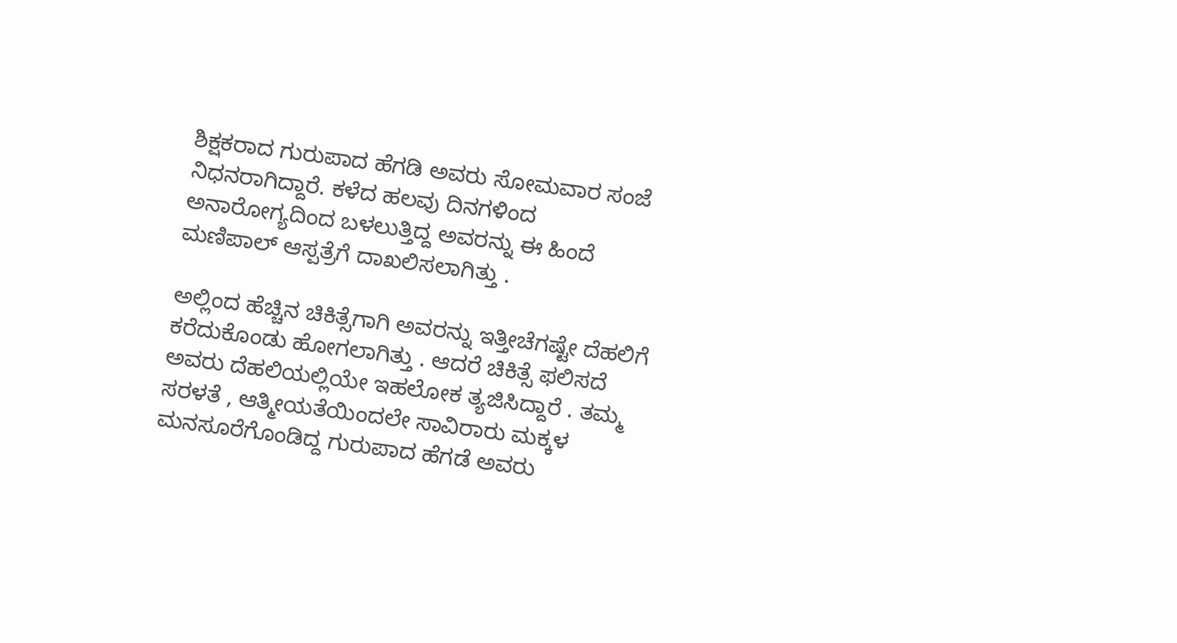ಶಿಕ್ಷಕರಾದ ಗುರುಪಾದ ಹೆಗಡಿ ಅವರು ಸೋಮವಾರ ಸಂಜೆ ನಿಧನರಾಗಿದ್ದಾರೆ. ಕಳೆದ ಹಲವು ದಿನಗಳಿಂದ ಅನಾರೋಗ್ಯದಿಂದ ಬಳಲುತ್ತಿದ್ದ ಅವರನ್ನು ಈ ಹಿಂದೆ ಮಣಿಪಾಲ್ ಆಸ್ಪತ್ರೆಗೆ ದಾಖಲಿಸಲಾಗಿತ್ತು .

ಅಲ್ಲಿಂದ ಹೆಚ್ಚಿನ ಚಿಕಿತ್ಸೆಗಾಗಿ ಅವರನ್ನು ಇತ್ತೀಚೆಗಷ್ಟೇ ದೆಹಲಿಗೆ ಕರೆದುಕೊಂಡು ಹೋಗಲಾಗಿತ್ತು . ಆದರೆ ಚಿಕಿತ್ಸೆ ಫಲಿಸದೆ ಅವರು ದೆಹಲಿಯಲ್ಲಿಯೇ ಇಹಲೋಕ ತ್ಯಜಿಸಿದ್ದಾರೆ . ತಮ್ಮ ಸರಳತೆ , ಆತ್ಮೀಯತೆಯಿಂದಲೇ ಸಾವಿರಾರು ಮಕ್ಕಳ ಮನಸೂರೆಗೊಂಡಿದ್ದ ಗುರುಪಾದ ಹೆಗಡೆ ಅವರು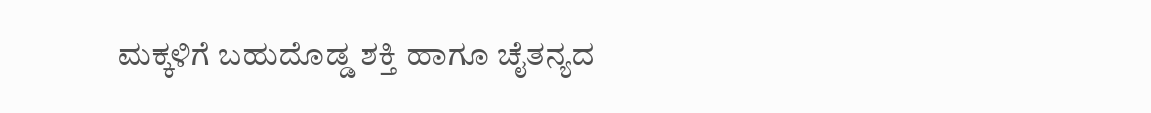ಮಕ್ಕಳಿಗೆ ಬಹುದೊಡ್ಡ ಶಕ್ತಿ ಹಾಗೂ ಚೈತನ್ಯದ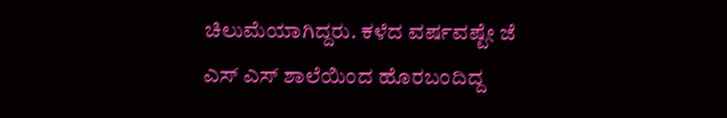ಚಿಲುಮೆಯಾಗಿದ್ದರು. ಕಳೆದ ವರ್ಷವಷ್ಟೇ ಜೆ ಎಸ್ ಎಸ್ ಶಾಲೆಯಿಂದ ಹೊರಬಂದಿದ್ದ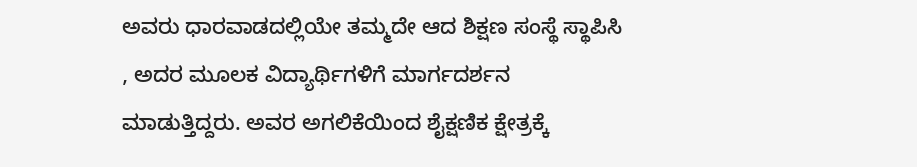ಅವರು ಧಾರವಾಡದಲ್ಲಿಯೇ ತಮ್ಮದೇ ಆದ ಶಿಕ್ಷಣ ಸಂಸ್ಥೆ ಸ್ಥಾಪಿಸಿ , ಅದರ ಮೂಲಕ ವಿದ್ಯಾರ್ಥಿಗಳಿಗೆ ಮಾರ್ಗದರ್ಶನ ಮಾಡುತ್ತಿದ್ದರು. ಅವರ ಅಗಲಿಕೆಯಿಂದ ಶೈಕ್ಷಣಿಕ ಕ್ಷೇತ್ರಕ್ಕೆ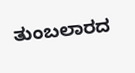ತುಂಬಲಾರದ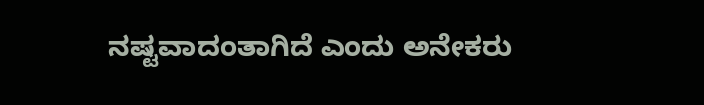ನಷ್ಟವಾದಂತಾಗಿದೆ ಎಂದು ಅನೇಕರು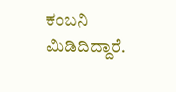ಕಂಬನಿ ಮಿಡಿದಿದ್ದಾರೆ.